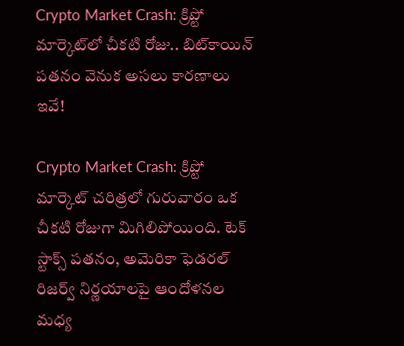Crypto Market Crash: క్రిప్టో మార్కెట్‌లో చీకటి రోజు.. బిట్‌కాయిన్ పతనం వెనుక అసలు కారణాలు ఇవే!

Crypto Market Crash: క్రిప్టో మార్కెట్ చరిత్రలో గురువారం ఒక చీకటి రోజుగా మిగిలిపోయింది. టెక్ స్టాక్స్ పతనం, అమెరికా ఫెడరల్ రిజర్వ్ నిర్ణయాలపై ఆందోళనల మధ్య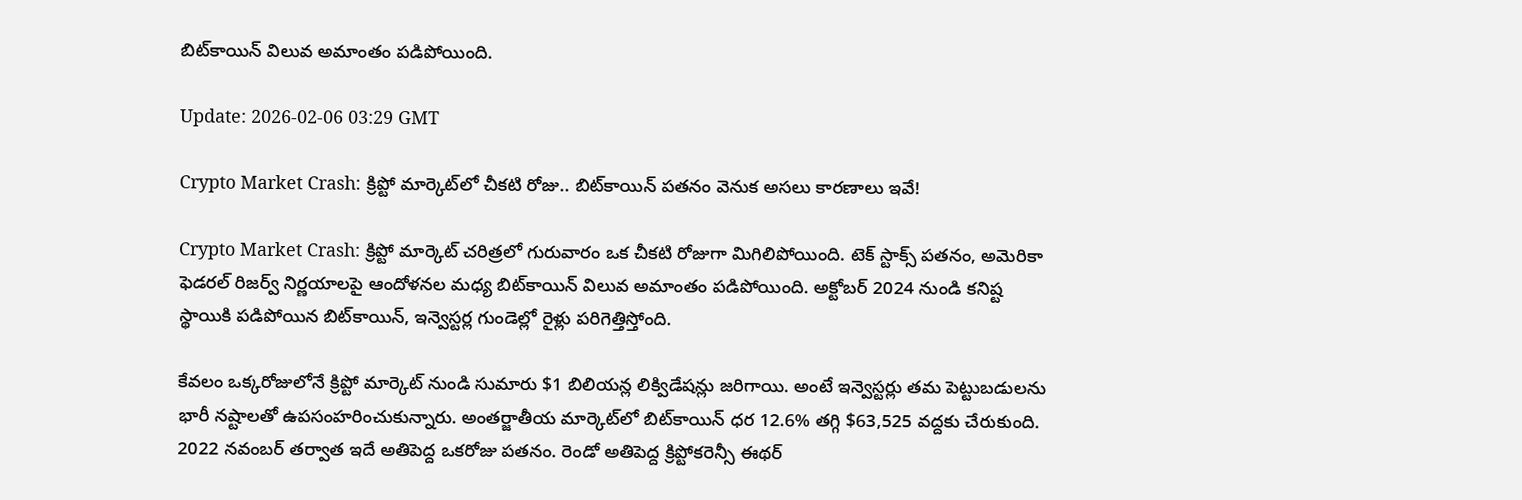బిట్‌కాయిన్ విలువ అమాంతం పడిపోయింది.

Update: 2026-02-06 03:29 GMT

Crypto Market Crash: క్రిప్టో మార్కెట్‌లో చీకటి రోజు.. బిట్‌కాయిన్ పతనం వెనుక అసలు కారణాలు ఇవే!

Crypto Market Crash: క్రిప్టో మార్కెట్ చరిత్రలో గురువారం ఒక చీకటి రోజుగా మిగిలిపోయింది. టెక్ స్టాక్స్ పతనం, అమెరికా ఫెడరల్ రిజర్వ్ నిర్ణయాలపై ఆందోళనల మధ్య బిట్‌కాయిన్ విలువ అమాంతం పడిపోయింది. అక్టోబర్ 2024 నుండి కనిష్ట స్థాయికి పడిపోయిన బిట్‌కాయిన్, ఇన్వెస్టర్ల గుండెల్లో రైళ్లు పరిగెత్తిస్తోంది.

కేవలం ఒక్కరోజులోనే క్రిప్టో మార్కెట్ నుండి సుమారు $1 బిలియన్ల లిక్విడేషన్లు జరిగాయి. అంటే ఇన్వెస్టర్లు తమ పెట్టుబడులను భారీ నష్టాలతో ఉపసంహరించుకున్నారు. అంతర్జాతీయ మార్కెట్‌లో బిట్‌కాయిన్ ధర 12.6% తగ్గి $63,525 వద్దకు చేరుకుంది. 2022 నవంబర్ తర్వాత ఇదే అతిపెద్ద ఒకరోజు పతనం. రెండో అతిపెద్ద క్రిప్టోకరెన్సీ ఈథర్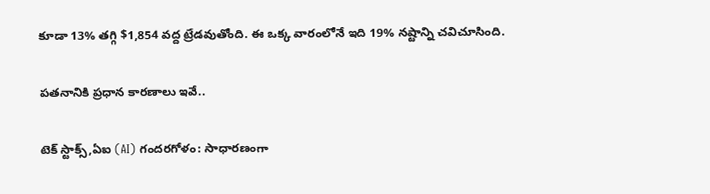కూడా 13% తగ్గి $1,854 వద్ద ట్రేడవుతోంది. ఈ ఒక్క వారంలోనే ఇది 19% నష్టాన్ని చవిచూసింది.

పతనానికి ప్రధాన కారణాలు ఇవే..

టెక్ స్టాక్స్,ఏఐ (AI) గందరగోళం: సాధారణంగా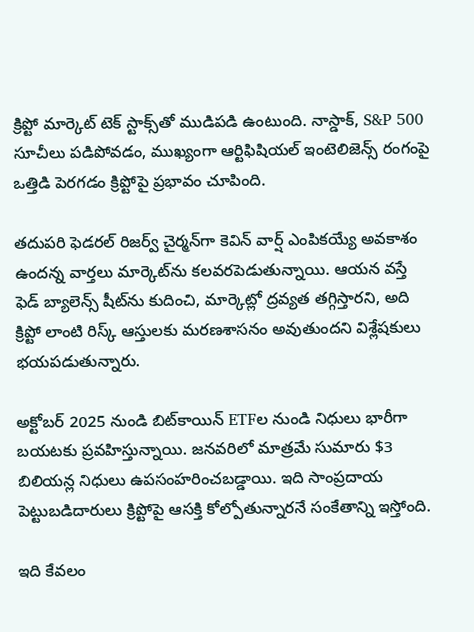క్రిప్టో మార్కెట్ టెక్ స్టాక్స్‌తో ముడిపడి ఉంటుంది. నాస్డాక్, S&P 500 సూచీలు పడిపోవడం, ముఖ్యంగా ఆర్టిఫిషియల్ ఇంటెలిజెన్స్ రంగంపై ఒత్తిడి పెరగడం క్రిప్టోపై ప్రభావం చూపింది.

తదుపరి ఫెడరల్ రిజర్వ్ చైర్మన్‌గా కెవిన్ వార్ష్‌ ఎంపికయ్యే అవకాశం ఉందన్న వార్తలు మార్కెట్‌ను కలవరపెడుతున్నాయి. ఆయన వస్తే ఫెడ్ బ్యాలెన్స్ షీట్‌ను కుదించి, మార్కెట్లో ద్రవ్యత తగ్గిస్తారని, అది క్రిప్టో లాంటి రిస్క్ ఆస్తులకు మరణశాసనం అవుతుందని విశ్లేషకులు భయపడుతున్నారు.

అక్టోబర్ 2025 నుండి బిట్‌కాయిన్ ETFల నుండి నిధులు భారీగా బయటకు ప్రవహిస్తున్నాయి. జనవరిలో మాత్రమే సుమారు $3 బిలియన్ల నిధులు ఉపసంహరించబడ్డాయి. ఇది సాంప్రదాయ పెట్టుబడిదారులు క్రిప్టోపై ఆసక్తి కోల్పోతున్నారనే సంకేతాన్ని ఇస్తోంది.

ఇది కేవలం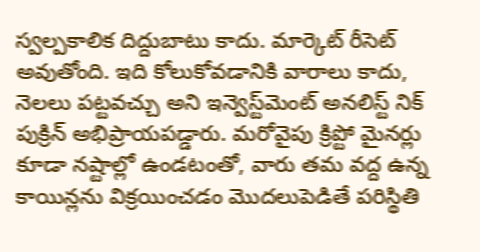స్వల్పకాలిక దిద్దుబాటు కాదు. మార్కెట్ రీసెట్ అవుతోంది. ఇది కోలుకోవడానికి వారాలు కాదు, నెలలు పట్టవచ్చు అని ఇన్వెస్ట్‌మెంట్ అనలిస్ట్ నిక్ పుక్రిన్ అభిప్రాయపడ్డారు. మరోవైపు క్రిప్టో మైనర్లు కూడా నష్టాల్లో ఉండటంతో, వారు తమ వద్ద ఉన్న కాయిన్లను విక్రయించడం మొదలుపెడితే పరిస్థితి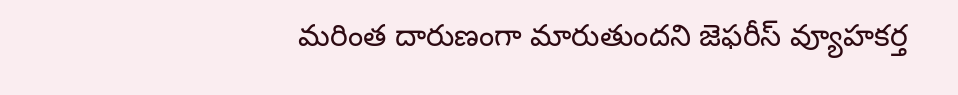మరింత దారుణంగా మారుతుందని జెఫరీస్ వ్యూహకర్త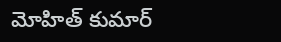మోహిత్ కుమార్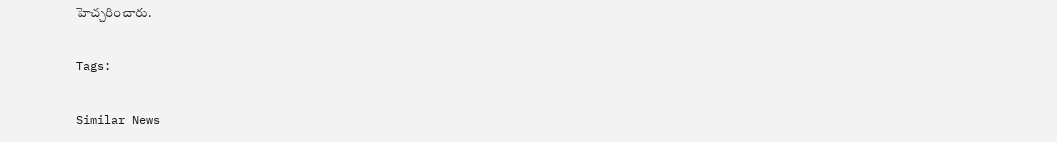హెచ్చరించారు.

Tags:

Similar News